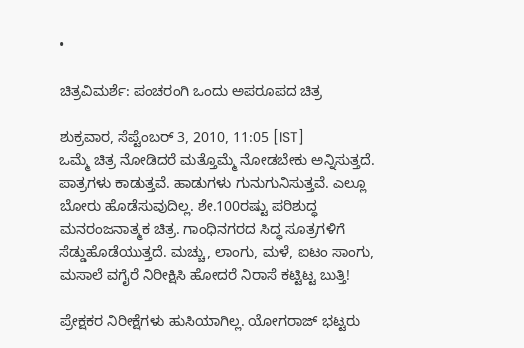•

ಚಿತ್ರವಿಮರ್ಶೆ: ಪಂಚರಂಗಿ ಒಂದು ಅಪರೂಪದ ಚಿತ್ರ

ಶುಕ್ರವಾರ, ಸೆಪ್ಟೆಂಬರ್ 3, 2010, 11:05 [IST]
ಒಮ್ಮೆ ಚಿತ್ರ ನೋಡಿದರೆ ಮತ್ತೊಮ್ಮೆ ನೋಡಬೇಕು ಅನ್ನಿಸುತ್ತದೆ. ಪಾತ್ರಗಳು ಕಾಡುತ್ತವೆ. ಹಾಡುಗಳು ಗುನುಗುನಿಸುತ್ತವೆ. ಎಲ್ಲೂ ಬೋರು ಹೊಡೆಸುವುದಿಲ್ಲ. ಶೇ.100ರಷ್ಟು ಪರಿಶುದ್ಧ ಮನರಂಜನಾತ್ಮಕ ಚಿತ್ರ. ಗಾಂಧಿನಗರದ ಸಿದ್ಧ ಸೂತ್ರಗಳಿಗೆ ಸೆಡ್ಡುಹೊಡೆಯುತ್ತದೆ. ಮಚ್ಚು, ಲಾಂಗು, ಮಳೆ, ಐಟಂ ಸಾಂಗು, ಮಸಾಲೆ ವಗೈರೆ ನಿರೀಕ್ಷಿಸಿ ಹೋದರೆ ನಿರಾಸೆ ಕಟ್ಟಿಟ್ಟ ಬುತ್ತಿ!

ಪ್ರೇಕ್ಷಕರ ನಿರೀಕ್ಷೆಗಳು ಹುಸಿಯಾಗಿಲ್ಲ. ಯೋಗರಾಜ್ ಭಟ್ಟರು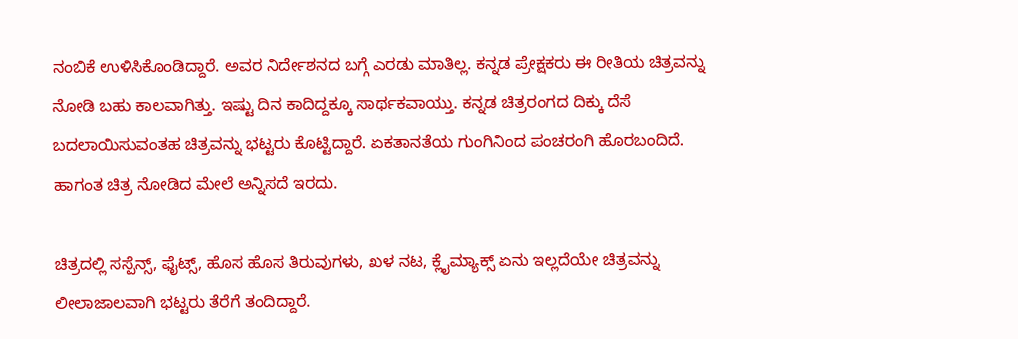ನಂಬಿಕೆ ಉಳಿಸಿಕೊಂಡಿದ್ದಾರೆ. ಅವರ ನಿರ್ದೇಶನದ ಬಗ್ಗೆ ಎರಡು ಮಾತಿಲ್ಲ. ಕನ್ನಡ ಪ್ರೇಕ್ಷಕರು ಈ ರೀತಿಯ ಚಿತ್ರವನ್ನು ನೋಡಿ ಬಹು ಕಾಲವಾಗಿತ್ತು. ಇಷ್ಟು ದಿನ ಕಾದಿದ್ದಕ್ಕೂ ಸಾರ್ಥಕವಾಯ್ತು. ಕನ್ನಡ ಚಿತ್ರರಂಗದ ದಿಕ್ಕು ದೆಸೆ ಬದಲಾಯಿಸುವಂತಹ ಚಿತ್ರವನ್ನು ಭಟ್ಟರು ಕೊಟ್ಟಿದ್ದಾರೆ. ಏಕತಾನತೆಯ ಗುಂಗಿನಿಂದ ಪಂಚರಂಗಿ ಹೊರಬಂದಿದೆ. ಹಾಗಂತ ಚಿತ್ರ ನೋಡಿದ ಮೇಲೆ ಅನ್ನಿಸದೆ ಇರದು.

ಚಿತ್ರದಲ್ಲಿ ಸಸ್ಪೆನ್ಸ್, ಫೈಟ್ಸ್, ಹೊಸ ಹೊಸ ತಿರುವುಗಳು, ಖಳ ನಟ, ಕ್ಲೈಮ್ಯಾಕ್ಸ್ ಏನು ಇಲ್ಲದೆಯೇ ಚಿತ್ರವನ್ನು ಲೀಲಾಜಾಲವಾಗಿ ಭಟ್ಟರು ತೆರೆಗೆ ತಂದಿದ್ದಾರೆ.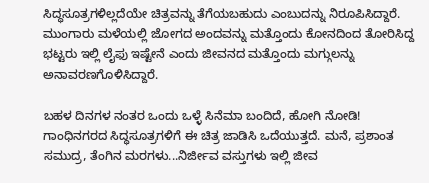ಸಿದ್ಧಸೂತ್ರಗಳಿಲ್ಲದೆಯೇ ಚಿತ್ರವನ್ನು ತೆಗೆಯಬಹುದು ಎಂಬುದನ್ನು ನಿರೂಪಿಸಿದ್ದಾರೆ. ಮುಂಗಾರು ಮಳೆಯಲ್ಲಿ ಜೋಗದ ಅಂದವನ್ನು ಮತ್ತೊಂದು ಕೋನದಿಂದ ತೋರಿಸಿದ್ದ ಭಟ್ಟರು ಇಲ್ಲಿ ಲೈಫು ಇಷ್ಟೇನೆ ಎಂದು ಜೀವನದ ಮತ್ತೊಂದು ಮಗ್ಗುಲನ್ನು ಅನಾವರಣಗೊಳಿಸಿದ್ದಾರೆ.

ಬಹಳ ದಿನಗಳ ನಂತರ ಒಂದು ಒಳ್ಳೆ ಸಿನೆಮಾ ಬಂದಿದೆ, ಹೋಗಿ ನೋಡಿ!
ಗಾಂಧಿನಗರದ ಸಿದ್ಧಸೂತ್ರಗಳಿಗೆ ಈ ಚಿತ್ರ ಜಾಡಿಸಿ ಒದೆಯುತ್ತದೆ. ಮನೆ, ಪ್ರಶಾಂತ ಸಮುದ್ರ, ತೆಂಗಿನ ಮರಗಳು...ನಿರ್ಜೀವ ವಸ್ತುಗಳು ಇಲ್ಲಿ ಜೀವ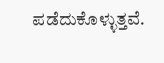ಪಡೆದುಕೊಳ್ಳುತ್ತವೆ.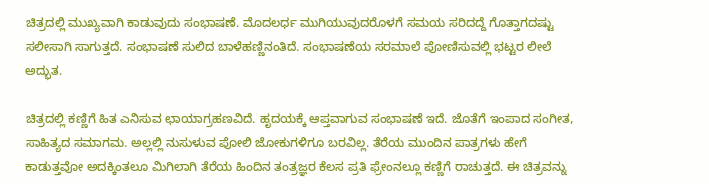ಚಿತ್ರದಲ್ಲಿ ಮುಖ್ಯವಾಗಿ ಕಾಡುವುದು ಸಂಭಾಷಣೆ. ಮೊದಲರ್ಧ ಮುಗಿಯುವುದರೊಳಗೆ ಸಮಯ ಸರಿದದ್ದೆ ಗೊತ್ತಾಗದಷ್ಟು ಸಲೀಸಾಗಿ ಸಾಗುತ್ತದೆ. ಸಂಭಾಷಣೆ ಸುಲಿದ ಬಾಳೆಹಣ್ಣಿನಂತಿದೆ. ಸಂಭಾಷಣೆಯ ಸರಮಾಲೆ ಪೋಣಿಸುವಲ್ಲಿ ಭಟ್ಟರ ಲೀಲೆ ಅದ್ಭುತ.

ಚಿತ್ರದಲ್ಲಿ ಕಣ್ಣಿಗೆ ಹಿತ ಎನಿಸುವ ಛಾಯಾಗ್ರಹಣವಿದೆ. ಹೃದಯಕ್ಕೆ ಆಪ್ತವಾಗುವ ಸಂಭಾಷಣೆ ಇದೆ. ಜೊತೆಗೆ ಇಂಪಾದ ಸಂಗೀತ, ಸಾಹಿತ್ಯದ ಸಮಾಗಮ. ಅಲ್ಲಲ್ಲಿ ನುಸುಳುವ ಪೋಲಿ ಜೋಕುಗಳಿಗೂ ಬರವಿಲ್ಲ. ತೆರೆಯ ಮುಂದಿನ ಪಾತ್ರಗಳು ಹೇಗೆ ಕಾಡುತ್ತವೋ ಅದಕ್ಕಿಂತಲೂ ಮಿಗಿಲಾಗಿ ತೆರೆಯ ಹಿಂದಿನ ತಂತ್ರಜ್ಞರ ಕೆಲಸ ಪ್ರತಿ ಫ್ರೇಂನಲ್ಲೂ ಕಣ್ಣಿಗೆ ರಾಚುತ್ತದೆ. ಈ ಚಿತ್ರವನ್ನು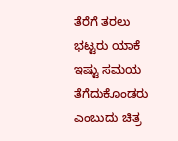ತೆರೆಗೆ ತರಲು ಭಟ್ಟರು ಯಾಕೆ ಇಷ್ಟು ಸಮಯ ತೆಗೆದುಕೊಂಡರು ಎಂಬುದು ಚಿತ್ರ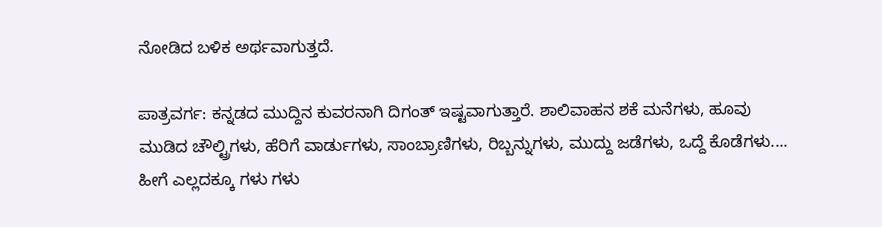ನೋಡಿದ ಬಳಿಕ ಅರ್ಥವಾಗುತ್ತದೆ.

ಪಾತ್ರವರ್ಗ: ಕನ್ನಡದ ಮುದ್ದಿನ ಕುವರನಾಗಿ ದಿಗಂತ್ ಇಷ್ಟವಾಗುತ್ತಾರೆ. ಶಾಲಿವಾಹನ ಶಕೆ ಮನೆಗಳು, ಹೂವು ಮುಡಿದ ಚೌಲ್ಟ್ರಿಗಳು, ಹೆರಿಗೆ ವಾರ್ಡುಗಳು, ಸಾಂಬ್ರಾಣಿಗಳು, ರಿಬ್ಬನ್ನುಗಳು, ಮುದ್ದು ಜಡೆಗಳು, ಒದ್ದೆ ಕೊಡೆಗಳು.... ಹೀಗೆ ಎಲ್ಲದಕ್ಕೂ ಗಳು ಗಳು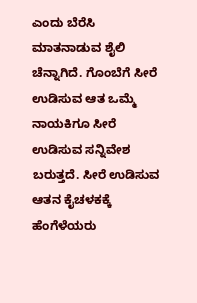ಎಂದು ಬೆರೆಸಿ ಮಾತನಾಡುವ ಶೈಲಿ ಚೆನ್ನಾಗಿದೆ. ಗೊಂಬೆಗೆ ಸೀರೆ ಉಡಿಸುವ ಆತ ಒಮ್ಮೆ ನಾಯಕಿಗೂ ಸೀರೆ ಉಡಿಸುವ ಸನ್ನಿವೇಶ ಬರುತ್ತದೆ. ಸೀರೆ ಉಡಿಸುವ ಆತನ ಕೈಚಳಕಕ್ಕೆ ಹೆಂಗೆಳೆಯರು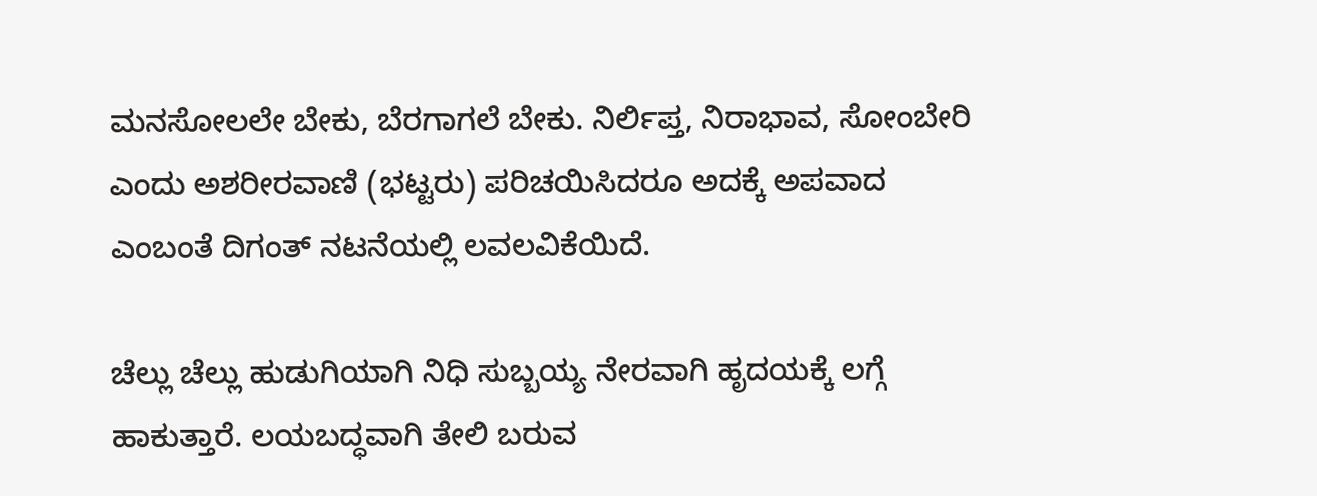ಮನಸೋಲಲೇ ಬೇಕು, ಬೆರಗಾಗಲೆ ಬೇಕು. ನಿರ್ಲಿಪ್ತ, ನಿರಾಭಾವ, ಸೋಂಬೇರಿ ಎಂದು ಅಶರೀರವಾಣಿ (ಭಟ್ಟರು) ಪರಿಚಯಿಸಿದರೂ ಅದಕ್ಕೆ ಅಪವಾದ ಎಂಬಂತೆ ದಿಗಂತ್ ನಟನೆಯಲ್ಲಿ ಲವಲವಿಕೆಯಿದೆ.

ಚೆಲ್ಲು ಚೆಲ್ಲು ಹುಡುಗಿಯಾಗಿ ನಿಧಿ ಸುಬ್ಬಯ್ಯ ನೇರವಾಗಿ ಹೃದಯಕ್ಕೆ ಲಗ್ಗೆ ಹಾಕುತ್ತಾರೆ. ಲಯಬದ್ಧವಾಗಿ ತೇಲಿ ಬರುವ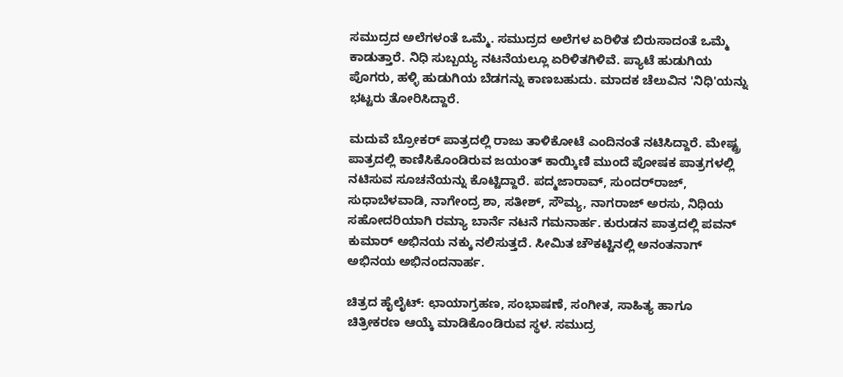ಸಮುದ್ರದ ಅಲೆಗಳಂತೆ ಒಮ್ಮೆ. ಸಮುದ್ರದ ಅಲೆಗಳ ಏರಿಳಿತ ಬಿರುಸಾದಂತೆ ಒಮ್ಮೆ ಕಾಡುತ್ತಾರೆ. ನಿಧಿ ಸುಬ್ಬಯ್ಯ ನಟನೆಯಲ್ಲೂ ಏರಿಳಿತಗಿಳಿವೆ. ಪ್ಯಾಟೆ ಹುಡುಗಿಯ ಪೊಗರು, ಹಳ್ಳಿ ಹುಡುಗಿಯ ಬೆಡಗನ್ನು ಕಾಣಬಹುದು. ಮಾದಕ ಚೆಲುವಿನ 'ನಿಧಿ'ಯನ್ನು ಭಟ್ಟರು ತೋರಿಸಿದ್ದಾರೆ.

ಮದುವೆ ಬ್ರೋಕರ್ ಪಾತ್ರದಲ್ಲಿ ರಾಜು ತಾಳಿಕೋಟೆ ಎಂದಿನಂತೆ ನಟಿಸಿದ್ದಾರೆ. ಮೇಷ್ಟ್ರ ಪಾತ್ರದಲ್ಲಿ ಕಾಣಿಸಿಕೊಂಡಿರುವ ಜಯಂತ್ ಕಾಯ್ಕಿಣಿ ಮುಂದೆ ಪೋಷಕ ಪಾತ್ರಗಳಲ್ಲಿ ನಟಿಸುವ ಸೂಚನೆಯನ್ನು ಕೊಟ್ಟಿದ್ದಾರೆ. ಪದ್ಮಜಾರಾವ್, ಸುಂದರ್‌ರಾಜ್, ಸುಧಾಬೆಳವಾಡಿ, ನಾಗೇಂದ್ರ ಶಾ, ಸತೀಶ್, ಸೌಮ್ಯ, ನಾಗರಾಜ್ ಅರಸು, ನಿಧಿಯ ಸಹೋದರಿಯಾಗಿ ರಮ್ಯಾ ಬಾರ್ನೆ ನಟನೆ ಗಮನಾರ್ಹ. ಕುರುಡನ ಪಾತ್ರದಲ್ಲಿ ಪವನ್ ಕುಮಾರ್ ಅಭಿನಯ ನಕ್ಕು ನಲಿಸುತ್ತದೆ. ಸೀಮಿತ ಚೌಕಟ್ಟಿನಲ್ಲಿ ಅನಂತನಾಗ್ ಅಭಿನಯ ಅಭಿನಂದನಾರ್ಹ.

ಚಿತ್ರದ ಹೈಲೈಟ್: ಛಾಯಾಗ್ರಹಣ, ಸಂಭಾಷಣೆ, ಸಂಗೀತ, ಸಾಹಿತ್ಯ ಹಾಗೂ ಚಿತ್ರೀಕರಣ ಆಯ್ಕೆ ಮಾಡಿಕೊಂಡಿರುವ ಸ್ಥಳ. ಸಮುದ್ರ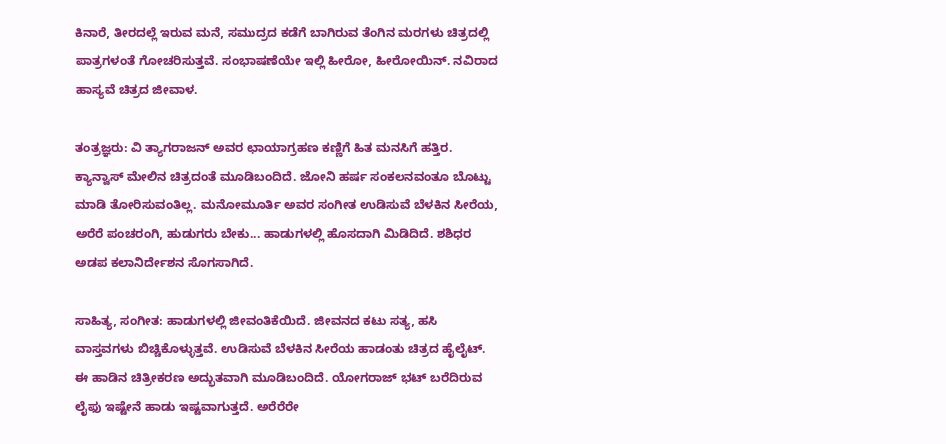ಕಿನಾರೆ, ತೀರದಲ್ಲೆ ಇರುವ ಮನೆ, ಸಮುದ್ರದ ಕಡೆಗೆ ಬಾಗಿರುವ ತೆಂಗಿನ ಮರಗಳು ಚಿತ್ರದಲ್ಲಿ ಪಾತ್ರಗಳಂತೆ ಗೋಚರಿಸುತ್ತವೆ. ಸಂಭಾಷಣೆಯೇ ಇಲ್ಲಿ ಹೀರೋ, ಹೀರೋಯಿನ್. ನವಿರಾದ ಹಾಸ್ಯವೆ ಚಿತ್ರದ ಜೀವಾಳ.

ತಂತ್ರಜ್ಞರು: ವಿ ತ್ಯಾಗರಾಜನ್ ಅವರ ಛಾಯಾಗ್ರಹಣ ಕಣ್ಣಿಗೆ ಹಿತ ಮನಸಿಗೆ ಹತ್ತಿರ. ಕ್ಯಾನ್ವಾಸ್ ಮೇಲಿನ ಚಿತ್ರದಂತೆ ಮೂಡಿಬಂದಿದೆ. ಜೋನಿ ಹರ್ಷ ಸಂಕಲನವಂತೂ ಬೊಟ್ಟು ಮಾಡಿ ತೋರಿಸುವಂತಿಲ್ಲ. ಮನೋಮೂರ್ತಿ ಅವರ ಸಂಗೀತ ಉಡಿಸುವೆ ಬೆಳಕಿನ ಸೀರೆಯ, ಅರೆರೆ ಪಂಚರಂಗಿ, ಹುಡುಗರು ಬೇಕು... ಹಾಡುಗಳಲ್ಲಿ ಹೊಸದಾಗಿ ಮಿಡಿದಿದೆ. ಶಶಿಧರ ಅಡಪ ಕಲಾನಿರ್ದೇಶನ ಸೊಗಸಾಗಿದೆ.

ಸಾಹಿತ್ಯ, ಸಂಗೀತ: ಹಾಡುಗಳಲ್ಲಿ ಜೀವಂತಿಕೆಯಿದೆ. ಜೀವನದ ಕಟು ಸತ್ಯ, ಹಸಿ ವಾಸ್ತವಗಳು ಬಿಚ್ಚಿಕೊಳ್ಳುತ್ತವೆ. ಉಡಿಸುವೆ ಬೆಳಕಿನ ಸೀರೆಯ ಹಾಡಂತು ಚಿತ್ರದ ಹೈಲೈಟ್. ಈ ಹಾಡಿನ ಚಿತ್ರೀಕರಣ ಅದ್ಭುತವಾಗಿ ಮೂಡಿಬಂದಿದೆ. ಯೋಗರಾಜ್ ಭಟ್ ಬರೆದಿರುವ ಲೈಫು ಇಷ್ಟೇನೆ ಹಾಡು ಇಷ್ಟವಾಗುತ್ತದೆ. ಅರೆರೆರೇ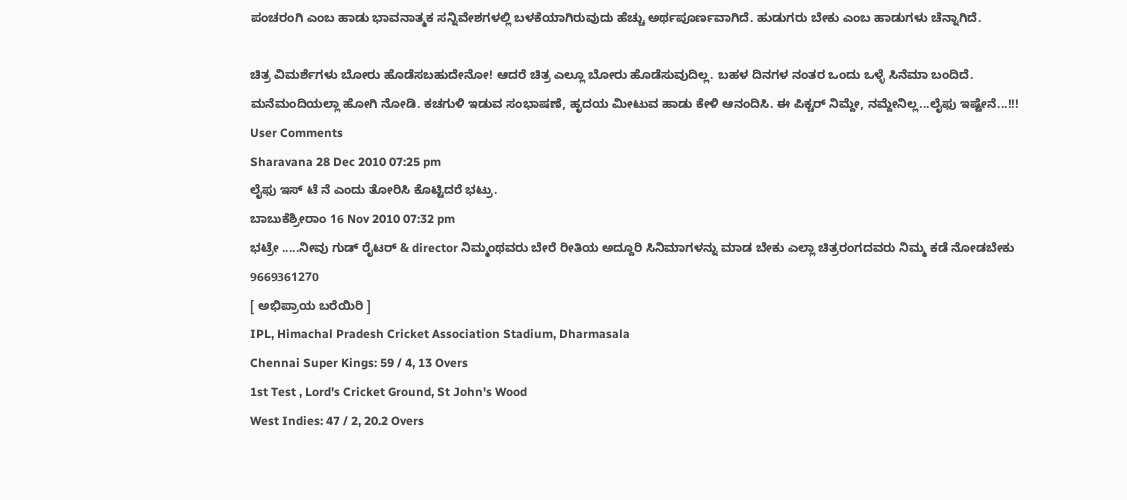ಪಂಚರಂಗಿ ಎಂಬ ಹಾಡು ಭಾವನಾತ್ಮಕ ಸನ್ನಿವೇಶಗಳಲ್ಲಿ ಬಳಕೆಯಾಗಿರುವುದು ಹೆಚ್ಚು ಅರ್ಥಪೂರ್ಣವಾಗಿದೆ. ಹುಡುಗರು ಬೇಕು ಎಂಬ ಹಾಡುಗಳು ಚೆನ್ನಾಗಿದೆ.

ಚಿತ್ರ ವಿಮರ್ಶೆಗಳು ಬೋರು ಹೊಡೆಸಬಹುದೇನೋ! ಆದರೆ ಚಿತ್ರ ಎಲ್ಲೂ ಬೋರು ಹೊಡೆಸುವುದಿಲ್ಲ. ಬಹಳ ದಿನಗಳ ನಂತರ ಒಂದು ಒಳ್ಳೆ ಸಿನೆಮಾ ಬಂದಿದೆ. ಮನೆಮಂದಿಯಲ್ಲಾ ಹೋಗಿ ನೋಡಿ. ಕಚಗುಳಿ ಇಡುವ ಸಂಭಾಷಣೆ, ಹೃದಯ ಮೀಟುವ ಹಾಡು ಕೇಳಿ ಆನಂದಿಸಿ. ಈ ಪಿಕ್ಚರ್ ನಿಮ್ದೇ, ನಮ್ದೇನಿಲ್ಲ...ಲೈಫು ಇಷ್ಟೇನೆ...!!!
User Comments
Sharavana 28 Dec 2010 07:25 pm
ಲೈಫು ಇಸ್ ಟೆ ನೆ ಎಂದು ತೋರಿಸಿ ಕೊಟ್ಟಿದರೆ ಭಟ್ರು.
ಬಾಬುಕೆಶ್ರೀರಾಂ 16 Nov 2010 07:32 pm
ಭಟ್ರೇ .....ನೀವು ಗುಡ್ ರೈಟರ್ & director ನಿಮ್ಮಂಥವರು ಬೇರೆ ರೀತಿಯ ಅದ್ದೂರಿ ಸಿನಿಮಾಗಳನ್ನು ಮಾಡ ಬೇಕು ಎಲ್ಲಾ ಚಿತ್ರರಂಗದವರು ನಿಮ್ಮ ಕಡೆ ನೋಡಬೇಕು 9669361270
[ ಅಭಿಪ್ರಾಯ ಬರೆಯಿರಿ ]
IPL, Himachal Pradesh Cricket Association Stadium, Dharmasala
Chennai Super Kings: 59 / 4, 13 Overs
1st Test , Lord's Cricket Ground, St John's Wood
West Indies: 47 / 2, 20.2 Overs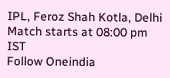IPL, Feroz Shah Kotla, Delhi
Match starts at 08:00 pm IST
Follow Oneindia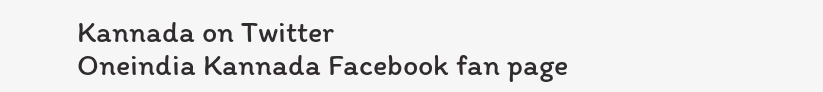Kannada on Twitter
Oneindia Kannada Facebook fan page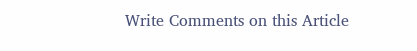Write Comments on this Article